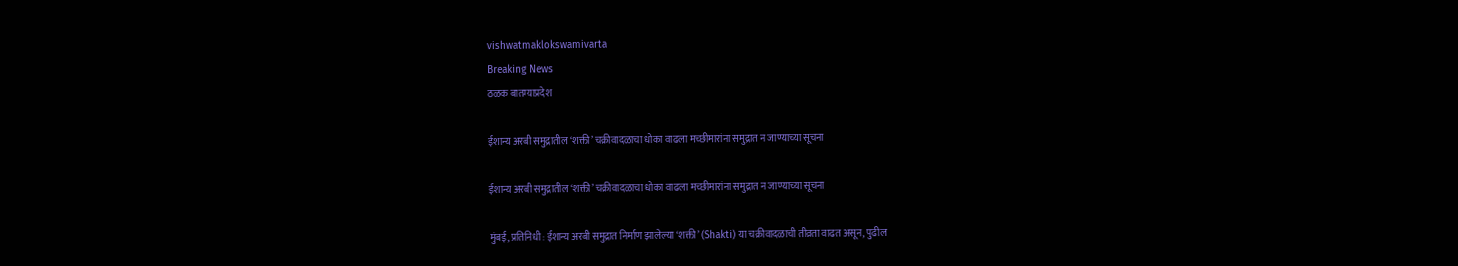vishwatmaklokswamivarta
Breaking News
ठळक बातम्याप्रदेश

ईशान्य अरबी समुद्रातील ‘शक्ती’ चक्रीवादळाचा धोका वाढला मच्छीमारांना समुद्रात न जाण्याच्या सूचना

ईशान्य अरबी समुद्रातील ‘शक्ती’ चक्रीवादळाचा धोका वाढला मच्छीमारांना समुद्रात न जाण्याच्या सूचना

मुंबई, प्रतिनिधी : ईशान्य अरबी समुद्रात निर्माण झालेल्या ‘शक्ती’ (Shakti) या चक्रीवादळाची तीव्रता वाढत असून, पुढील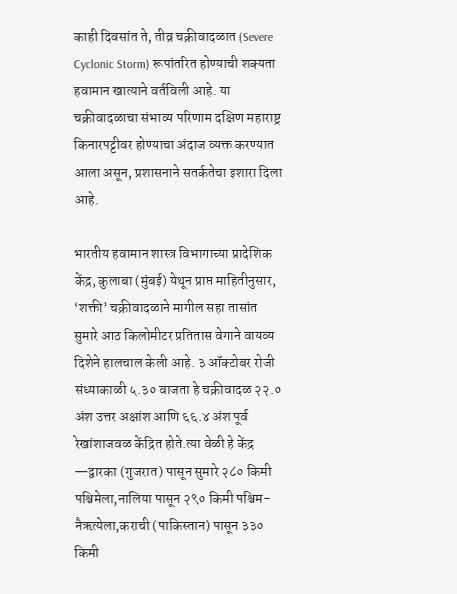काही दिवसांत ते, तीव्र चक्रीवादळात (Severe Cyclonic Storm) रूपांतरित होण्याची शक्यता हवामान खात्याने वर्तविली आहे. या चक्रीवादळाचा संभाव्य परिणाम दक्षिण महाराष्ट्र किनारपट्टीवर होण्याचा अंदाज व्यक्त करण्यात आला असून, प्रशासनाने सतर्कतेचा इशारा दिला आहे.

भारतीय हवामान शास्त्र विभागाच्या प्रादेशिक केंद्र, कुलाबा (मुंबई) येथून प्राप्त माहितीनुसार, ‘शक्ती’ चक्रीवादळाने मागील सहा तासांत सुमारे आठ किलोमीटर प्रतितास वेगाने वायव्य दिशेने हालचाल केली आहे. ३ ऑक्टोबर रोजी संध्याकाळी ५.३० वाजता हे चक्रीवादळ २२.० अंश उत्तर अक्षांश आणि ६६.४ अंश पूर्व रेखांशाजवळ केंद्रित होते.त्या वेळी हे केंद्र —द्वारका (गुजरात) पासून सुमारे २८० किमी पश्चिमेला,नालिया पासून २९० किमी पश्चिम-नैऋत्येला,कराची (पाकिस्तान) पासून ३३० किमी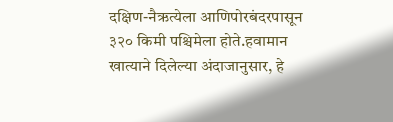दक्षिण-नैऋत्येला आणिपोरबंदरपासून ३२० किमी पश्चिमेला होते.हवामान खात्याने दिलेल्या अंदाजानुसार, हे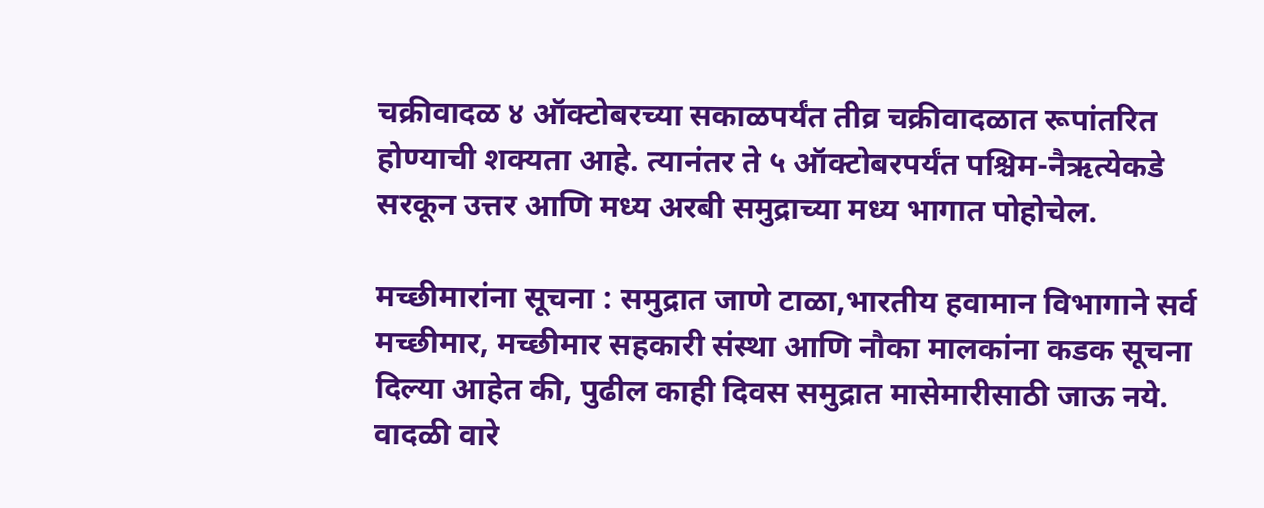चक्रीवादळ ४ ऑक्टोबरच्या सकाळपर्यंत तीव्र चक्रीवादळात रूपांतरित होण्याची शक्यता आहे. त्यानंतर ते ५ ऑक्टोबरपर्यंत पश्चिम-नैऋत्येकडे सरकून उत्तर आणि मध्य अरबी समुद्राच्या मध्य भागात पोहोचेल.

मच्छीमारांना सूचना : समुद्रात जाणे टाळा,भारतीय हवामान विभागाने सर्व मच्छीमार, मच्छीमार सहकारी संस्था आणि नौका मालकांना कडक सूचना दिल्या आहेत की, पुढील काही दिवस समुद्रात मासेमारीसाठी जाऊ नये. वादळी वारे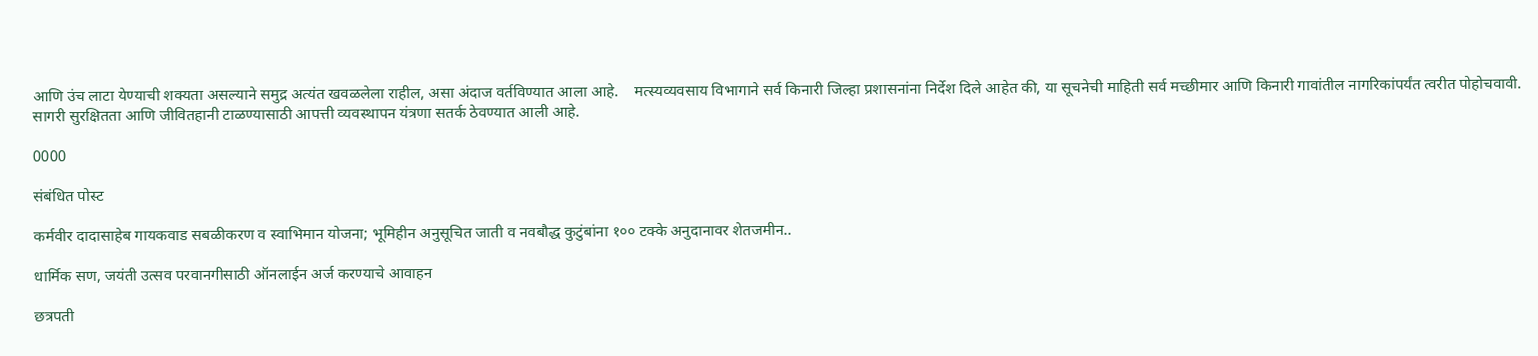आणि उंच लाटा येण्याची शक्यता असल्याने समुद्र अत्यंत खवळलेला राहील, असा अंदाज वर्तविण्यात आला आहे.    मत्स्यव्यवसाय विभागाने सर्व किनारी जिल्हा प्रशासनांना निर्देश दिले आहेत की, या सूचनेची माहिती सर्व मच्छीमार आणि किनारी गावांतील नागरिकांपर्यंत त्वरीत पोहोचवावी. सागरी सुरक्षितता आणि जीवितहानी टाळण्यासाठी आपत्ती व्यवस्थापन यंत्रणा सतर्क ठेवण्यात आली आहे.

0000

संबंधित पोस्ट

कर्मवीर दादासाहेब गायकवाड सबळीकरण व स्वाभिमान योजना; भूमिहीन अनुसूचित जाती व नवबौद्ध कुटुंबांना १०० टक्के अनुदानावर शेतजमीन..

धार्मिक सण, जयंती उत्सव परवानगीसाठी ऑनलाईन अर्ज करण्याचे आवाहन

छत्रपती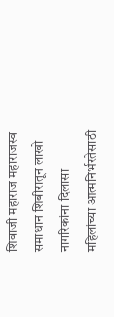शिवाजी महाराज महाराजस्व समाधान शिबीरातून लाखो नागरिकांना दिलासा महिलांच्या आत्मनिर्भरतेसाठी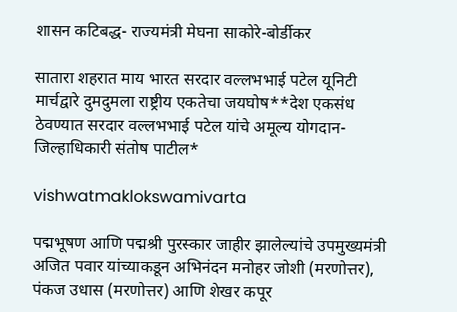शासन कटिबद्ध- राज्यमंत्री मेघना साकोरे-बोर्डीकर

सातारा शहरात माय भारत सरदार वल्लभभाई पटेल यूनिटी मार्चद्वारे दुमदुमला राष्ट्रीय एकतेचा जयघोष**देश एकसंध ठेवण्यात सरदार वल्लभभाई पटेल यांचे अमूल्य योगदान- जिल्हाधिकारी संतोष पाटील*

vishwatmaklokswamivarta

पद्मभूषण आणि पद्मश्री पुरस्कार जाहीर झालेल्यांचे उपमुख्यमंत्री अजित पवार यांच्याकडून अभिनंदन मनोहर जोशी (मरणोत्तर), पंकज उधास (मरणोत्तर) आणि शेखर कपूर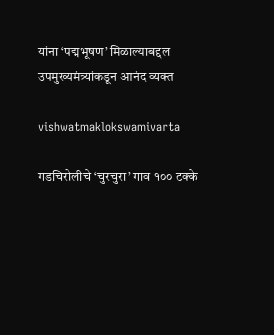यांना ‘पद्मभूषण’ मिळाल्याबद्दल उपमुख्यमंत्र्यांकडून आनंद व्यक्त

vishwatmaklokswamivarta

गडचिरोलीचे ‘चुरचुरा’ गाव १०० टक्के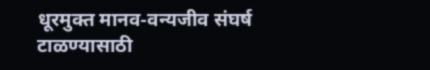धूरमुक्त मानव-वन्यजीव संघर्ष टाळण्यासाठी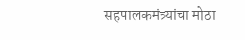सहपालकमंत्र्यांचा मोठा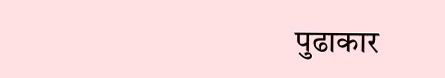पुढाकार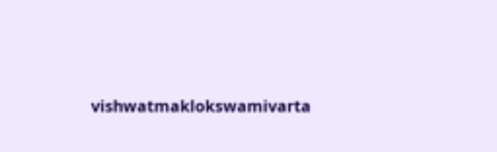vishwatmaklokswamivarta